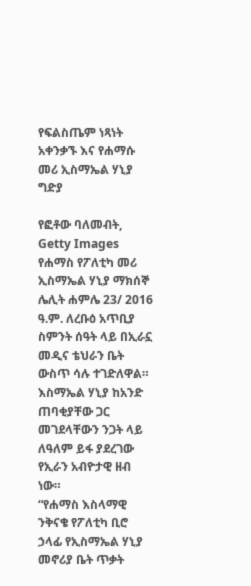የፍልስጤም ነጻነት አቀንቃኙ እና የሐማሱ መሪ ኢስማኤል ሃኒያ ግድያ

የፎቶው ባለመብት, Getty Images
የሐማስ የፖለቲካ መሪ ኢስማኤል ሃኒያ ማክሰኞ ሌሊት ሐምሌ 23/ 2016 ዓ.ም. ለረቡዕ አጥቢያ ስምንት ሰዓት ላይ በኢራኗ መዲና ቴህራን ቤት ውስጥ ሳሉ ተገድለዋል።
እስማኤል ሃኒያ ከአንድ ጠባቂያቸው ጋር መገደላቸውን ንጋት ላይ ለዓለም ይፋ ያደረገው የኢራን አብዮታዊ ዘብ ነው።
“የሐማስ እስላማዊ ንቅናቄ የፖለቲካ ቢሮ ኃላፊ የኢስማኤል ሃኒያ መኖሪያ ቤት ጥቃት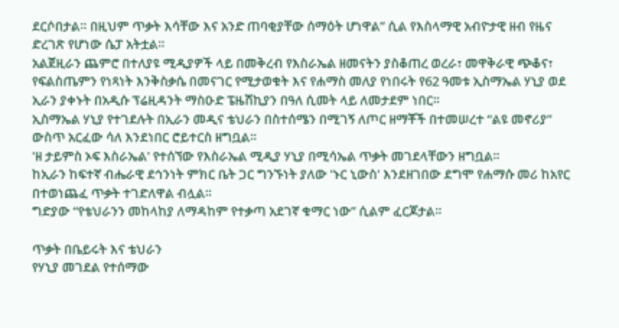ደርሶበታል። በዚህም ጥቃት እሳቸው እና አንድ ጠባቂያቸው ሰማዕት ሆነዋል” ሲል የእስላማዊ አብዮታዊ ዘብ የዜና ድረገጽ የሆነው ሴፓ አትቷል።
አልጀዚራን ጨምሮ በተለያዩ ሚዲያዎች ላይ በመቅረብ የእስራኤል ዘመናትን ያስቆጠረ ወረራ፣ መዋቅራዊ ጭቆና፣ የፍልስጤምን የነጻነት እንቅስቃሴ በመናገር የሚታወቁት እና የሐማስ መለያ የነበሩት የ62 ዓመቱ ኢስማኤል ሃኒያ ወደ ኢራን ያቀኑት በአዲሱ ፕሬዚዳንት ማስዑድ ፔዜሽኪያን በዓለ ሲመት ላይ ለመታደም ነበር።
ኢስማኤል ሃኒያ የተገደሉት በኢራን መዲና ቴህራን በስተሰሜን በሚገኝ ለጦር ዘማቾች በተመሠረተ “ልዩ መኖሪያ” ውስጥ አርፈው ሳለ እንደነበር ሮይተርስ ዘግቧል።
'ዘ ታይምስ ኦፍ እስራኤል' የተሰኘው የእስራኤል ሚዲያ ሃኒያ በሚሳኤል ጥቃት መገደላቸውን ዘግቧል።
ከኢራን ከፍተኛ ብሔራዊ ደኅንነት ምክር ቤት ጋር ግንኙነት ያለው 'ኑር ኒውስ' እንደዘገበው ደግሞ የሐማሱ መሪ ከአየር በተወነጨፈ ጥቃት ተገድለዋል ብሏል።
ግድያው “የቴህራንን መከላከያ ለማዳከም የተቃጣ አደገኛ ቁማር ነው” ሲልም ፈርጆታል።

ጥቃት በቤይሩት እና ቴህራን
የሃኒያ መገደል የተሰማው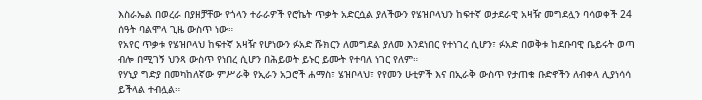እስራኤል በወረራ በያዘቻቸው የጎላን ተራራዎች የሮኬት ጥቃት አድርሷል ያለችውን የሄዝቦላህን ከፍተኛ ወታደራዊ አዛዥ መግደሏን ባሳወቀች 24 ሰዓት ባልሞላ ጊዜ ውስጥ ነው።
የአየር ጥቃቱ የሄዝቦላህ ከፍተኛ አዛዥ የሆነውን ፉአድ ሹክርን ለመግደል ያለመ እንደነበር የተነገረ ሲሆን፣ ፉአድ በወቅቱ ከደቡባዊ ቤይሩት ወጣ ብሎ በሚገኝ ህንጻ ውስጥ የነበረ ሲሆን በሕይወት ይኑር ይሙት የተባለ ነገር የለም።
የሃኒያ ግድያ በመካከለኛው ምሥራቅ የኢራን አጋሮች ሐማስ፣ ሄዝቦላህ፣ የየመን ሁቲዎች እና በኢራቅ ውስጥ የታጠቁ ቡድኖችን ለብቀላ ሊያነሳሳ ይችላል ተብሏል።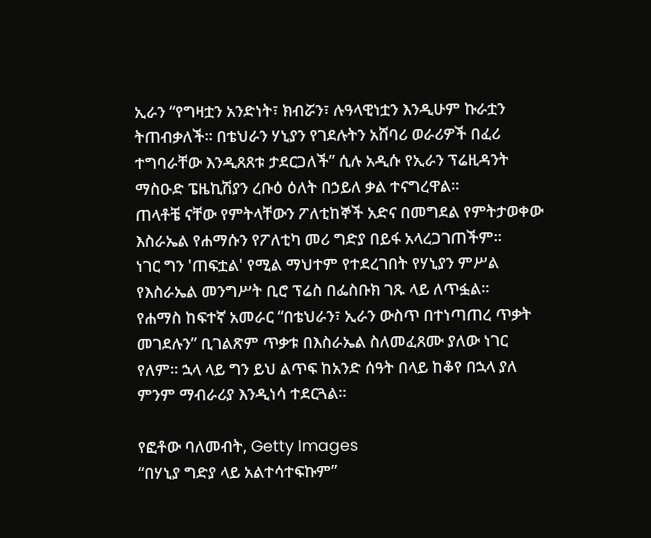ኢራን “የግዛቷን አንድነት፣ ክብሯን፣ ሉዓላዊነቷን እንዲሁም ኩራቷን ትጠብቃለች። በቴህራን ሃኒያን የገደሉትን አሸባሪ ወራሪዎች በፈሪ ተግባራቸው እንዲጸጸቱ ታደርጋለች” ሲሉ አዲሱ የኢራን ፕሬዚዳንት ማስዑድ ፔዜኪሽያን ረቡዕ ዕለት በኃይለ ቃል ተናግረዋል።
ጠላቶቼ ናቸው የምትላቸውን ፖለቲከኞች አድና በመግደል የምትታወቀው እስራኤል የሐማሱን የፖለቲካ መሪ ግድያ በይፋ አላረጋገጠችም።
ነገር ግን 'ጠፍቷል' የሚል ማህተም የተደረገበት የሃኒያን ምሥል የእስራኤል መንግሥት ቢሮ ፕሬስ በፌስቡክ ገጹ ላይ ለጥፏል።
የሐማስ ከፍተኛ አመራር “በቴህራን፣ ኢራን ውስጥ በተነጣጠረ ጥቃት መገደሉን” ቢገልጽም ጥቃቱ በእስራኤል ስለመፈጸሙ ያለው ነገር የለም። ኋላ ላይ ግን ይህ ልጥፍ ከአንድ ሰዓት በላይ ከቆየ በኋላ ያለ ምንም ማብራሪያ እንዲነሳ ተደርጓል።

የፎቶው ባለመብት, Getty Images
“በሃኒያ ግድያ ላይ አልተሳተፍኩም”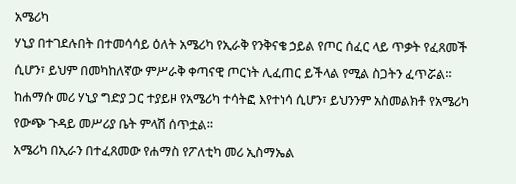አሜሪካ
ሃኒያ በተገደሉበት በተመሳሳይ ዕለት አሜሪካ የኢራቅ የንቅናቄ ኃይል የጦር ሰፈር ላይ ጥቃት የፈጸመች ሲሆን፣ ይህም በመካከለኛው ምሥራቅ ቀጣናዊ ጦርነት ሊፈጠር ይችላል የሚል ስጋትን ፈጥሯል።
ከሐማሱ መሪ ሃኒያ ግድያ ጋር ተያይዞ የአሜሪካ ተሳትፎ እየተነሳ ሲሆን፣ ይህንንም አስመልክቶ የአሜሪካ የውጭ ጉዳይ መሥሪያ ቤት ምላሽ ሰጥቷል።
አሜሪካ በኢራን በተፈጸመው የሐማስ የፖለቲካ መሪ ኢስማኤል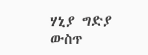ሃኒያ ግድያ ውስጥ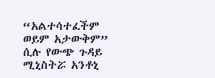“አልተሳተፈችም ወይም አታውቅም” ሲሉ የውጭ ጉዳይ ሚኒስትሯ አንቶኒ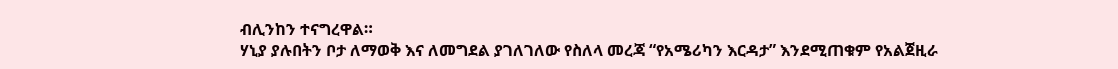ብሊንከን ተናግረዋል።
ሃኒያ ያሉበትን ቦታ ለማወቅ እና ለመግደል ያገለገለው የስለላ መረጃ “የአሜሪካን እርዳታ” እንደሚጠቁም የአልጀዚራ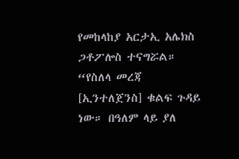የመከላከያ አርታኢ አሌክስ ጋቶፖሎስ ተናግሯል።
“የስለላ መረጃ [ኢንተለጀንስ] ቁልፍ ጉዳይ ነው። በዓለም ላይ ያለ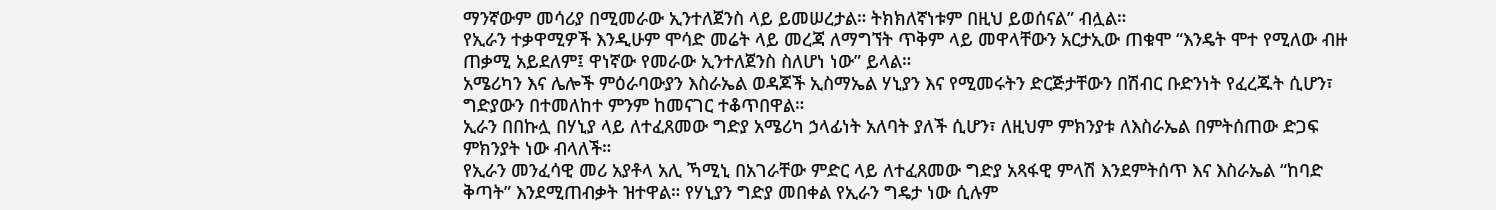ማንኛውም መሳሪያ በሚመራው ኢንተለጀንስ ላይ ይመሠረታል። ትክክለኛነቱም በዚህ ይወሰናል” ብሏል።
የኢራን ተቃዋሚዎች እንዲሁም ሞሳድ መሬት ላይ መረጃ ለማግኘት ጥቅም ላይ መዋላቸውን አርታኢው ጠቁሞ “እንዴት ሞተ የሚለው ብዙ ጠቃሚ አይደለም፤ ዋነኛው የመራው ኢንተለጀንስ ስለሆነ ነው” ይላል።
አሜሪካን እና ሌሎች ምዕራባውያን እስራኤል ወዳጆች ኢስማኤል ሃኒያን እና የሚመሩትን ድርጅታቸውን በሽብር ቡድንነት የፈረጁት ሲሆን፣ ግድያውን በተመለከተ ምንም ከመናገር ተቆጥበዋል።
ኢራን በበኩሏ በሃኒያ ላይ ለተፈጸመው ግድያ አሜሪካ ኃላፊነት አለባት ያለች ሲሆን፣ ለዚህም ምክንያቱ ለእስራኤል በምትሰጠው ድጋፍ ምክንያት ነው ብላለች።
የኢራን መንፈሳዊ መሪ አያቶላ አሊ ኻሚኒ በአገራቸው ምድር ላይ ለተፈጸመው ግድያ አጻፋዊ ምላሽ እንደምትሰጥ እና እስራኤል “ከባድ ቅጣት” እንደሚጠብቃት ዝተዋል። የሃኒያን ግድያ መበቀል የኢራን ግዴታ ነው ሲሉም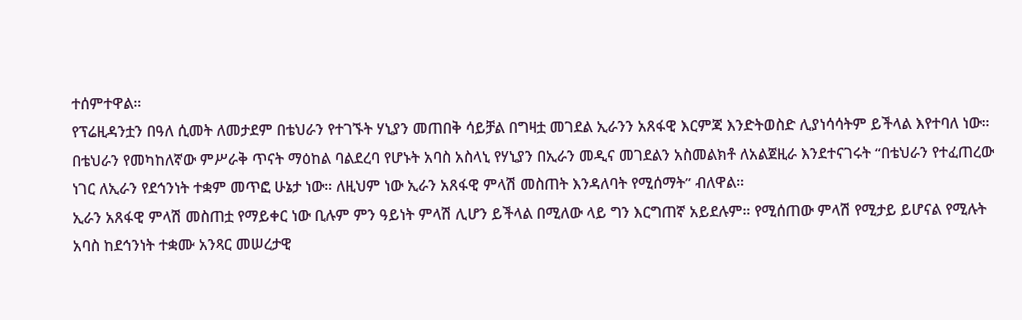ተሰምተዋል።
የፕሬዚዳንቷን በዓለ ሲመት ለመታደም በቴህራን የተገኙት ሃኒያን መጠበቅ ሳይቻል በግዛቷ መገደል ኢራንን አጸፋዊ እርምጃ እንድትወስድ ሊያነሳሳትም ይችላል እየተባለ ነው።
በቴህራን የመካከለኛው ምሥራቅ ጥናት ማዕከል ባልደረባ የሆኑት አባስ አስላኒ የሃኒያን በኢራን መዲና መገደልን አስመልክቶ ለአልጀዚራ እንደተናገሩት “በቴህራን የተፈጠረው ነገር ለኢራን የደኅንነት ተቋም መጥፎ ሁኔታ ነው። ለዚህም ነው ኢራን አጸፋዊ ምላሽ መስጠት እንዳለባት የሚሰማት” ብለዋል።
ኢራን አጸፋዊ ምላሽ መስጠቷ የማይቀር ነው ቢሉም ምን ዓይነት ምላሽ ሊሆን ይችላል በሚለው ላይ ግን እርግጠኛ አይደሉም። የሚሰጠው ምላሽ የሚታይ ይሆናል የሚሉት አባስ ከደኅንነት ተቋሙ አንጻር መሠረታዊ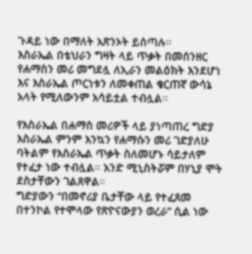ጉዳይ ነው በማለት አጽንኦት ይሰጣሉ።
እስራኤል በቴህራን ግዛት ላይ ጥቃት በመሰንዘር የሐማስን መሪ መግደሏ ለኢራን መልዕክት እንደሆነ እና እስራኤል ጦርነቱን ለመቀጠል ቁርጠኛ ውሳኔ አላት የሚለውንም አሳይቷል ተብሏል።

የእስራኤል በሐማስ መሪዎች ላይ ያነጣጠረ ግድያ
እስራኤል ምንም እንኳን የሐማሱን መሪ ገድያለሁ ባትልም የእስራኤል ጥቃት ስለመሆኑ ሳይታለም የተፈታ ነው ተብሏል። አንድ ሚኒስትሯም በሃኒያ ሞት ደስታቸውን ገልጸዋል።
ግድያውን “በመኖሪያ ቤታቸው ላይ የተፈጸመ በተንኮል የተሞላው የጽዮናውያን ወረራ” ሲል ነው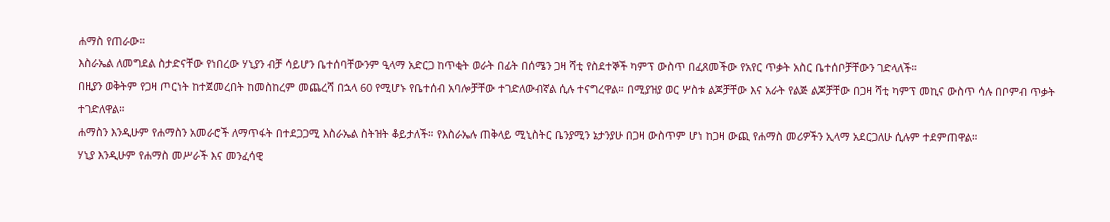ሐማስ የጠራው።
እስራኤል ለመግደል ስታድናቸው የነበረው ሃኒያን ብቻ ሳይሆን ቤተሰባቸውንም ዒላማ አድርጋ ከጥቂት ወራት በፊት በሰሜን ጋዛ ሻቲ የስደተኞች ካምፕ ውስጥ በፈጸመችው የአየር ጥቃት አስር ቤተሰቦቻቸውን ገድላለች።
በዚያን ወቅትም የጋዛ ጦርነት ከተጀመረበት ከመስከረም መጨረሻ በኋላ 60 የሚሆኑ የቤተሰብ አባሎቻቸው ተገድለውብኛል ሲሉ ተናግረዋል። በሚያዝያ ወር ሦስቱ ልጆቻቸው እና አራት የልጅ ልጆቻቸው በጋዛ ሻቲ ካምፕ መኪና ውስጥ ሳሉ በቦምብ ጥቃት ተገድለዋል።
ሐማስን እንዲሁም የሐማስን አመራሮች ለማጥፋት በተደጋጋሚ እስራኤል ስትዝት ቆይታለች። የእስራኤሉ ጠቅላይ ሚኒስትር ቤንያሚን ኔታንያሁ በጋዛ ውስጥም ሆነ ከጋዛ ውጪ የሐማስ መሪዎችን ኢላማ አደርጋለሁ ሲሉም ተደምጠዋል።
ሃኒያ እንዲሁም የሐማስ መሥራች እና መንፈሳዊ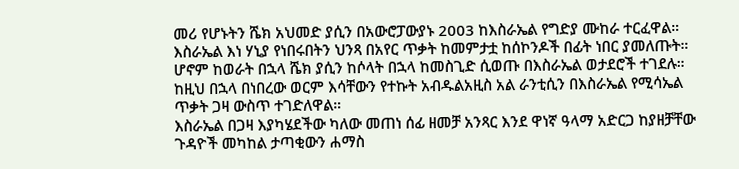መሪ የሆኑትን ሼክ አህመድ ያሲን በአውሮፓውያኑ 2003 ከእስራኤል የግድያ ሙከራ ተርፈዋል።
እስራኤል እነ ሃኒያ የነበሩበትን ህንጻ በአየር ጥቃት ከመምታቷ ከሰኮንዶች በፊት ነበር ያመለጡት።
ሆኖም ከወራት በኋላ ሼክ ያሲን ከሶላት በኋላ ከመስጊድ ሲወጡ በእስራኤል ወታደሮች ተገደሉ። ከዚህ በኋላ በነበረው ወርም እሳቸውን የተኩት አብዱልአዚስ አል ራንቲሲን በእስራኤል የሚሳኤል ጥቃት ጋዛ ውስጥ ተገድለዋል።
እስራኤል በጋዛ እያካሄደችው ካለው መጠነ ሰፊ ዘመቻ አንጻር እንደ ዋነኛ ዓላማ አድርጋ ከያዘቻቸው ጉዳዮች መካከል ታጣቂውን ሐማስ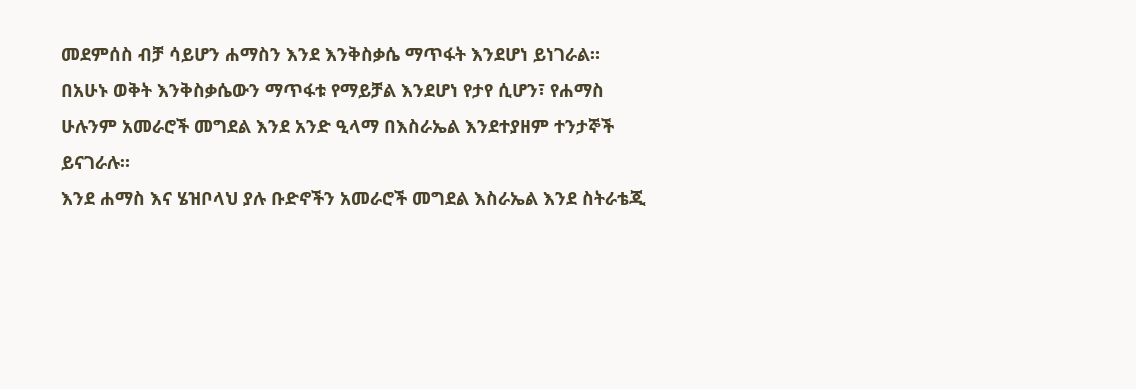መደምሰስ ብቻ ሳይሆን ሐማስን እንደ እንቅስቃሴ ማጥፋት እንደሆነ ይነገራል።
በአሁኑ ወቅት እንቅስቃሴውን ማጥፋቱ የማይቻል እንደሆነ የታየ ሲሆን፣ የሐማስ ሁሉንም አመራሮች መግደል እንደ አንድ ዒላማ በእስራኤል እንደተያዘም ተንታኞች ይናገራሉ።
እንደ ሐማስ እና ሄዝቦላህ ያሉ ቡድኖችን አመራሮች መግደል እስራኤል እንደ ስትራቴጂ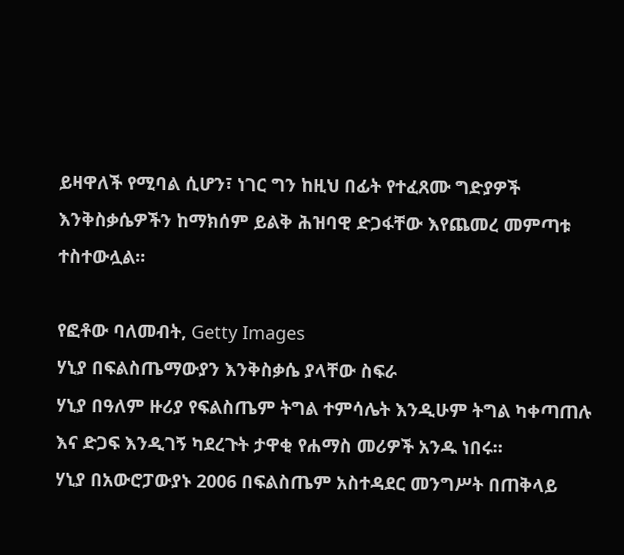ይዛዋለች የሚባል ሲሆን፣ ነገር ግን ከዚህ በፊት የተፈጸሙ ግድያዎች እንቅስቃሴዎችን ከማክሰም ይልቅ ሕዝባዊ ድጋፋቸው እየጨመረ መምጣቱ ተስተውሏል።

የፎቶው ባለመብት, Getty Images
ሃኒያ በፍልስጤማውያን እንቅስቃሴ ያላቸው ስፍራ
ሃኒያ በዓለም ዙሪያ የፍልስጤም ትግል ተምሳሌት እንዲሁም ትግል ካቀጣጠሉ እና ድጋፍ እንዲገኝ ካደረጉት ታዋቂ የሐማስ መሪዎች አንዱ ነበሩ።
ሃኒያ በአውሮፓውያኑ 2006 በፍልስጤም አስተዳደር መንግሥት በጠቅላይ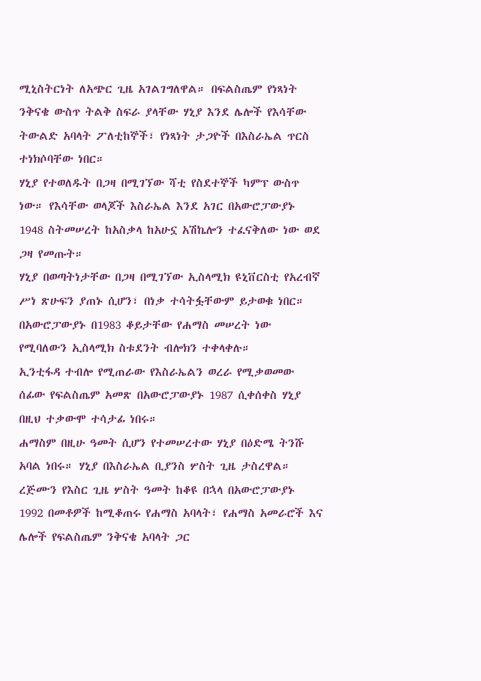ሚኒስትርነት ለአጭር ጊዜ አገልገግለዋል። በፍልስጤም የነጻነት ንቅናቄ ውስጥ ትልቅ ስፍራ ያላቸው ሃኒያ እንደ ሌሎች የእሳቸው ትውልድ አባላት ፖለቲከኞች፣ የነጻነት ታጋዮች በእስራኤል ጥርስ ተነክሶባቸው ነበር።
ሃኒያ የተወለዱት በጋዛ በሚገኘው ሻቲ የስደተኞች ካምፕ ውስጥ ነው። የእሳቸው ወላጆች እስራኤል እንደ አገር በአውሮፓውያኑ 1948 ስትመሠረት ከአስቃላ ከአሁኗ አሽኬሎን ተፈናቅለው ነው ወደ ጋዛ የመጡት።
ሃኒያ በወጣትነታቸው በጋዛ በሚገኘው ኢስላሚክ ዩኒቨርስቲ የአረብኛ ሥነ ጽሁፍን ያጠኑ ሲሆን፣ በነቃ ተሳትፏቸውም ይታወቁ ነበር። በአውሮፓውያኑ በ1983 ቆይታቸው የሐማስ መሠረት ነው የሚባለውን ኢስላሚክ ስቱደንት ብሎክን ተቀላቀሉ።
ኢንቲፋዳ ተብሎ የሚጠራው የእስራኤልን ወረራ የሚቃወመው ሰፊው የፍልስጤም አመጽ በአውሮፓውያኑ 1987 ሲቀሰቀስ ሃኒያ በዚህ ተቃውሞ ተሳታፊ ነበሩ።
ሐማስም በዚሁ ዓመት ሲሆን የተመሠረተው ሃኒያ በዕድሜ ትንሹ አባል ነበሩ። ሃኒያ በእስራኤል ቢያንስ ሦስት ጊዜ ታስረዋል።
ረጅሙን የእስር ጊዜ ሦስት ዓመት ከቆዩ በኋላ በአውሮፓውያኑ 1992 በመቶዎች ከሚቆጠሩ የሐማስ አባላት፣ የሐማስ አመራሮች እና ሌሎች የፍልስጤም ንቅናቄ አባላት ጋር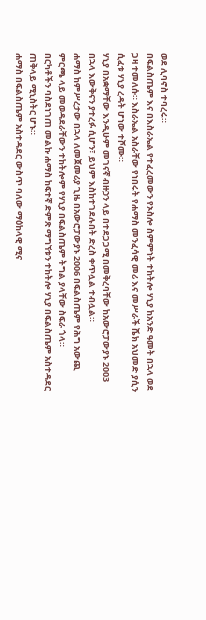ወደ ሊባኖስ ተባረሩ።
በፍልስጤም እና በእስራኤል የተፈረመውን የኦስሎ ስምምነት ተከትሎ ሃኒያ ከአንድ ዓመት በኋላ ወደ ጋዛ ተመለሱ። እስራኤል አስራቸው የነበሩት የሐማስ መንፈሳዊ መሪ እና መሥራች ሼክ አህመድ ያሲን ሲፈቱ ሃኒያ ረዳት ሆነው ተሾሙ።
ሃኒያ በአቋማቸው እንዲሁም መገናኛ ብዙኃን ላይ በተደጋጋሚ በመቅረባቸው ከአውሮፓውያኑ 2003 በኋላ እውቅናን ያተረፉ ሲሆን፣ ይህም እስከተገደሉበት ድረስ ቀጥሏል ተብሏል።
ሐማስ ከምሥረታው በኋላ ለመጀመሪያ ጊዜ በአውሮፓውያኑ 2006 በፍልስጤም የሕግ አውጪ ምርጫ ላይ መወዳደራቸውን ተከትሎም የሃኒያ በፍልስጤም ትግል ያላቸው ስፍራ ጎላ።
በርካቶችን ባስደነገጠ መልኩ ሐማስ ከፍተኛ ድምጽ ማግኘቱን ተከትሎ ሃኒያ በፍልስጤም አስተዳደር ጠቅላይ ሚኒስትር ሆኑ።
ሐማስ በፍልስጤም አስተዳደር ውስጥ ባለው ማዕከላዊ ሚና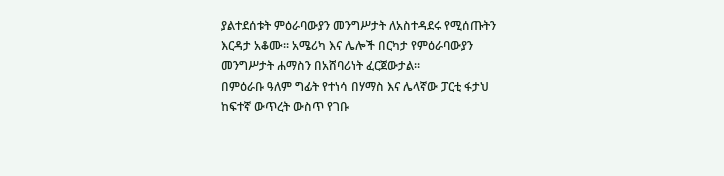ያልተደሰቱት ምዕራባውያን መንግሥታት ለአስተዳደሩ የሚሰጡትን እርዳታ አቆሙ። አሜሪካ እና ሌሎች በርካታ የምዕራባውያን መንግሥታት ሐማስን በአሸባሪነት ፈርጀውታል።
በምዕራቡ ዓለም ግፊት የተነሳ በሃማስ እና ሌላኛው ፓርቲ ፋታህ ከፍተኛ ውጥረት ውስጥ የገቡ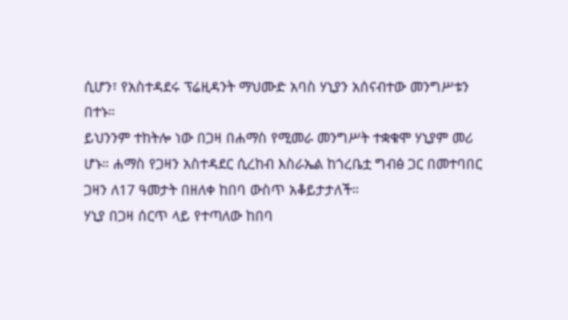ሲሆን፣ የአስተዳደሩ ፕሬዚዳንት ማህሙድ አባስ ሃኒያን አሰናብተው መንግሥቱን በተኑ።
ይህንንም ተከትሎ ነው በጋዛ በሐማስ የሚመራ መንግሥት ተቋቁሞ ሃኒያም መሪ ሆኑ። ሐማስ የጋዛን አስተዳደር ሲረከብ እስራኤል ከጎረቤቷ ግብፅ ጋር በመተባበር ጋዛን ለ17 ዓመታት በዘለቀ ከበባ ውስጥ አቆይታታለች።
ሃኒያ በጋዛ ሰርጥ ላይ የተጣለው ከበባ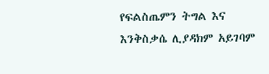የፍልስጤምን ትግል እና እንቅስቃሴ ሊያዳክም አይገባም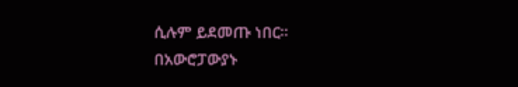ሲሉም ይደመጡ ነበር።
በአውሮፓውያኑ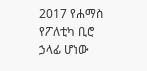2017 የሐማስ የፖለቲካ ቢሮ ኃላፊ ሆነው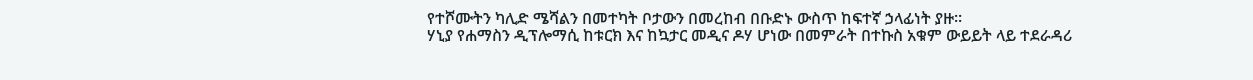የተሾሙትን ካሊድ ሜሻልን በመተካት ቦታውን በመረከብ በቡድኑ ውስጥ ከፍተኛ ኃላፊነት ያዙ።
ሃኒያ የሐማስን ዲፕሎማሲ ከቱርክ እና ከኳታር መዲና ዶሃ ሆነው በመምራት በተኩስ አቁም ውይይት ላይ ተደራዳሪ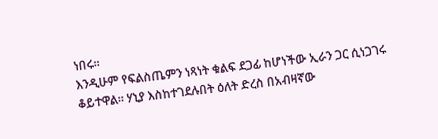ነበሩ።
እንዲሁም የፍልስጤምን ነጻነት ቁልፍ ደጋፊ ከሆነችው ኢራን ጋር ሲነጋገሩ ቆይተዋል። ሃኒያ እስከተገደሉበት ዕለት ድረስ በአብዛኛው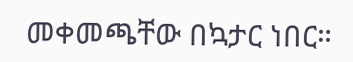መቀመጫቸው በኳታር ነበር።